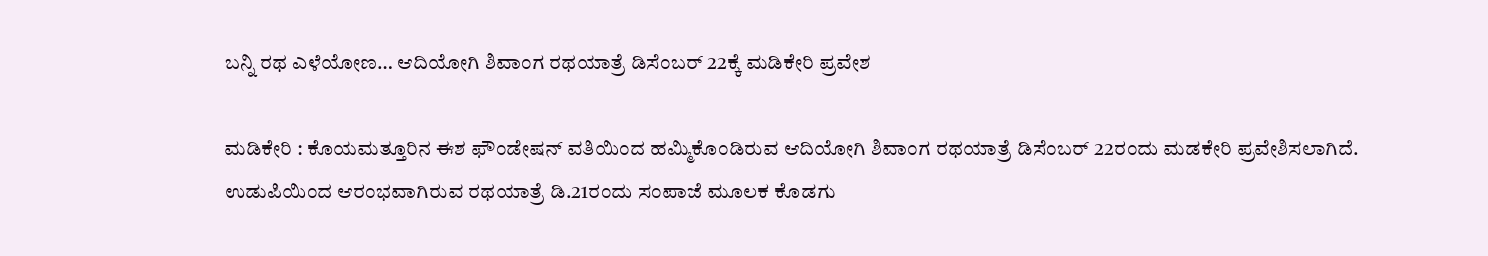ಬನ್ನಿ ರಥ ಎಳೆಯೋಣ… ಆದಿಯೋಗಿ ಶಿವಾಂಗ ರಥಯಾತ್ರೆ ಡಿಸೆಂಬರ್ 22ಕ್ಕೆ ಮಡಿಕೇರಿ ಪ್ರವೇಶ

ಮಡಿಕೇರಿ : ಕೊಯಮತ್ತೂರಿನ ಈಶ ಫೌಂಡೇಷನ್ ವತಿಯಿಂದ ಹಮ್ಮಿಕೊಂಡಿರುವ ಆದಿಯೋಗಿ ಶಿವಾಂಗ ರಥಯಾತ್ರೆ ಡಿಸೆಂಬರ್ 22ರಂದು ಮಡಕೇರಿ ಪ್ರವೇಶಿಸಲಾಗಿದೆ. ಉಡುಪಿಯಿಂದ ಆರಂಭವಾಗಿರುವ ರಥಯಾತ್ರೆ ಡಿ.21ರಂದು ಸಂಪಾಜೆ ಮೂಲಕ ಕೊಡಗು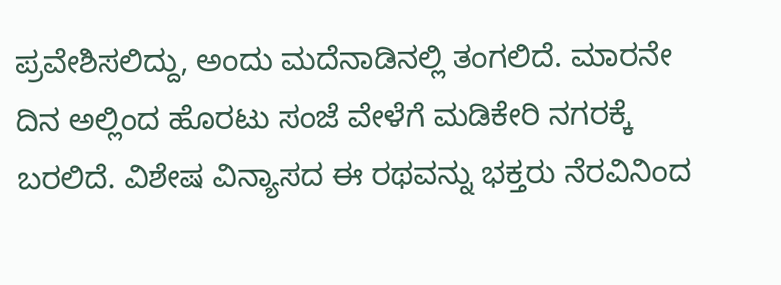ಪ್ರವೇಶಿಸಲಿದ್ದು, ಅಂದು ಮದೆನಾಡಿನಲ್ಲಿ ತಂಗಲಿದೆ. ಮಾರನೇ ದಿನ ಅಲ್ಲಿಂದ ಹೊರಟು ಸಂಜೆ ವೇಳೆಗೆ ಮಡಿಕೇರಿ ನಗರಕ್ಕೆ ಬರಲಿದೆ. ವಿಶೇಷ ವಿನ್ಯಾಸದ ಈ ರಥವನ್ನು ಭಕ್ತರು ನೆರವಿನಿಂದ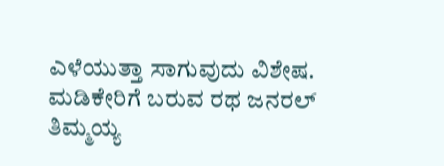ಎಳೆಯುತ್ತಾ ಸಾಗುವುದು ವಿಶೇಷ. ಮಡಿಕೇರಿಗೆ ಬರುವ ರಥ ಜನರಲ್ ತಿಮ್ಮಯ್ಯ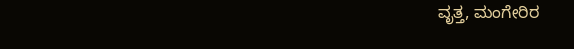ವೃತ್ತ, ಮಂಗೇರಿರ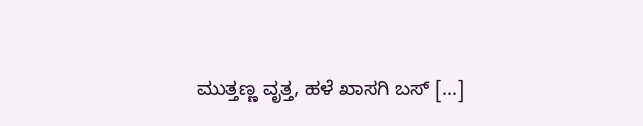ಮುತ್ತಣ್ಣ ವೃತ್ತ, ಹಳೆ ಖಾಸಗಿ ಬಸ್ […]